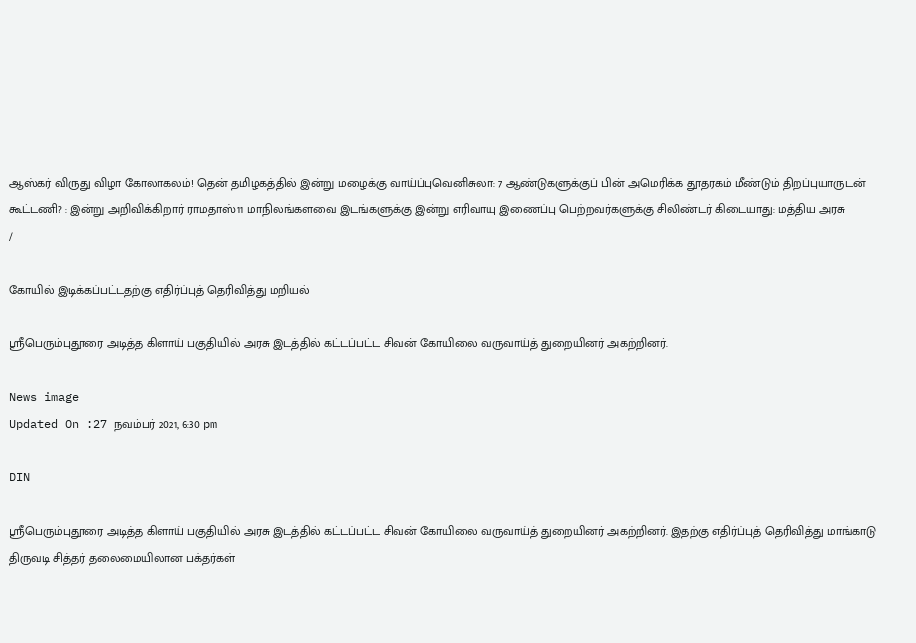ஆஸ்கர் விருது விழா கோலாகலம்! தென் தமிழகத்தில் இன்று மழைக்கு வாய்ப்புவெனிசுலா: 7 ஆண்டுகளுக்குப் பின் அமெரிக்க தூதரகம் மீண்டும் திறப்புயாருடன் கூட்டணி? : இன்று அறிவிக்கிறார் ராமதாஸ்11 மாநிலங்களவை இடங்களுக்கு இன்று எரிவாயு இணைப்பு பெற்றவர்களுக்கு சிலிண்டர் கிடையாது: மத்திய அரசு
/

கோயில் இடிக்கப்பட்டதற்கு எதிர்ப்புத் தெரிவித்து மறியல்

ஸ்ரீபெரும்புதூரை அடித்த கிளாய் பகுதியில் அரசு இடத்தில் கட்டப்பட்ட சிவன் கோயிலை வருவாய்த் துறையினர் அகற்றினர்.

News image
Updated On :27 நவம்பர் 2021, 6:30 pm

DIN

ஸ்ரீபெரும்புதூரை அடித்த கிளாய் பகுதியில் அரசு இடத்தில் கட்டப்பட்ட சிவன் கோயிலை வருவாய்த் துறையினர் அகற்றினர். இதற்கு எதிர்ப்புத் தெரிவித்து மாங்காடு திருவடி சித்தர் தலைமையிலான பக்தர்கள்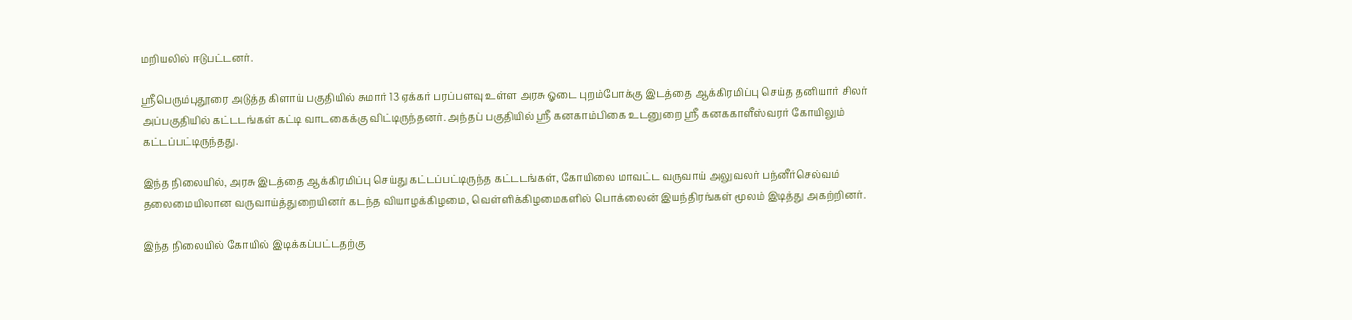மறியலில் ஈடுபட்டனர்.

ஸ்ரீபெரும்புதூரை அடுத்த கிளாய் பகுதியில் சுமார் 13 ஏக்கர் பரப்பளவு உள்ள அரசு ஓடை புறம்போக்கு இடத்தை ஆக்கிரமிப்பு செய்த தனியார் சிலர் அப்பகுதியில் கட்டடங்கள் கட்டி வாடகைக்கு விட்டிருந்தனர். அந்தப் பகுதியில் ஸ்ரீ கனகாம்பிகை உடனுறை ஸ்ரீ கனககாளீஸ்வரர் கோயிலும் கட்டப்பட்டிருந்தது.

இந்த நிலையில், அரசு இடத்தை ஆக்கிரமிப்பு செய்து கட்டப்பட்டிருந்த கட்டடங்கள், கோயிலை மாவட்ட வருவாய் அலுவலர் பந்னீர்செல்வம் தலைமையிலான வருவாய்த்துறையினர் கடந்த வியாழக்கிழமை, வெள்ளிக்கிழமைகளில் பொக்லைன் இயந்திரங்கள் மூலம் இடித்து அகற்றினர்.

இந்த நிலையில் கோயில் இடிக்கப்பட்டதற்கு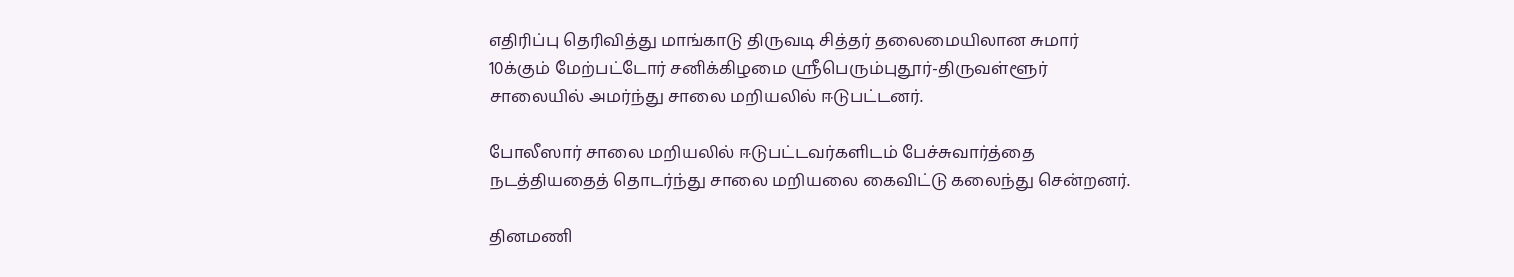எதிரிப்பு தெரிவித்து மாங்காடு திருவடி சித்தர் தலைமையிலான சுமார் 10க்கும் மேற்பட்டோர் சனிக்கிழமை ஸ்ரீபெரும்புதூர்-திருவள்ளூர் சாலையில் அமர்ந்து சாலை மறியலில் ஈடுபட்டனர்.

போலீஸார் சாலை மறியலில் ஈடுபட்டவர்களிடம் பேச்சுவார்த்தை நடத்தியதைத் தொடர்ந்து சாலை மறியலை கைவிட்டு கலைந்து சென்றனர்.

தினமணி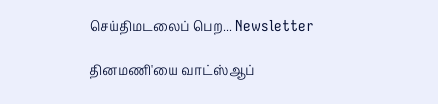செய்திமடலைப் பெற... Newsletter

தினமணி'யை வாட்ஸ்ஆப்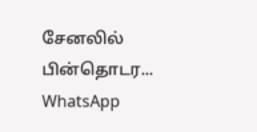சேனலில் பின்தொடர... WhatsApp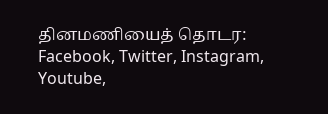தினமணியைத் தொடர: Facebook, Twitter, Instagram, Youtube,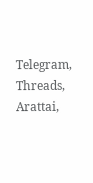Telegram, Threads, Arattai,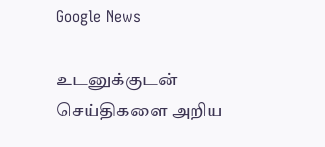Google News

உடனுக்குடன் செய்திகளை அறிய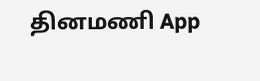தினமணி App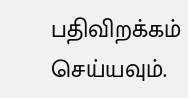பதிவிறக்கம் செய்யவும்.